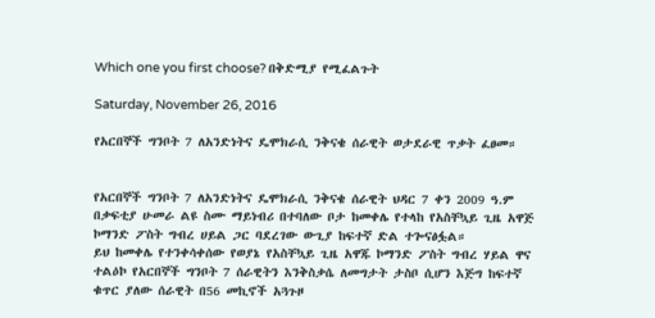Which one you first choose? በቅድሚያ የሚፈልጉት

Saturday, November 26, 2016

የአርበኞች ግንቦት 7 ለአንድነትና ዴሞክራሲ ንቅናቄ ሰራዊት ወታደራዊ ጥቃት ፈፀመ።


የአርበኞች ግንቦት 7 ለአንድነትና ዴሞክራሲ ንቅናቄ ሰራዊት ህዳር 7 ቀን 2009 ዓ.ም በቃፍቲያ ሁመራ ልዩ ስሙ ማይነብሪ በተባለው ቦታ ከመቀሌ የተላከ የአስቸኳይ ጊዜ አዋጅ ኮማንድ ፖስት ግብረ ሀይል ጋር ባደረገው ውጊያ ከፍተኛ ድል ተጐናፅፏል።
ይህ ከመቀሌ የተንቀሳቀሰው የወያኔ የአስቸኳይ ጊዜ አዋጁ ኮማንድ ፖስት ግብረ ሃይል ዋና ተልዕኮ የአርበኞች ግንቦት 7 ሰራዊትን እንቅስቃሴ ለመግታት ታስቦ ሲሆን እጅግ ከፍተኛ ቁጥር ያለው ሰራዊት በ56 መኪኖች አጓጉዞ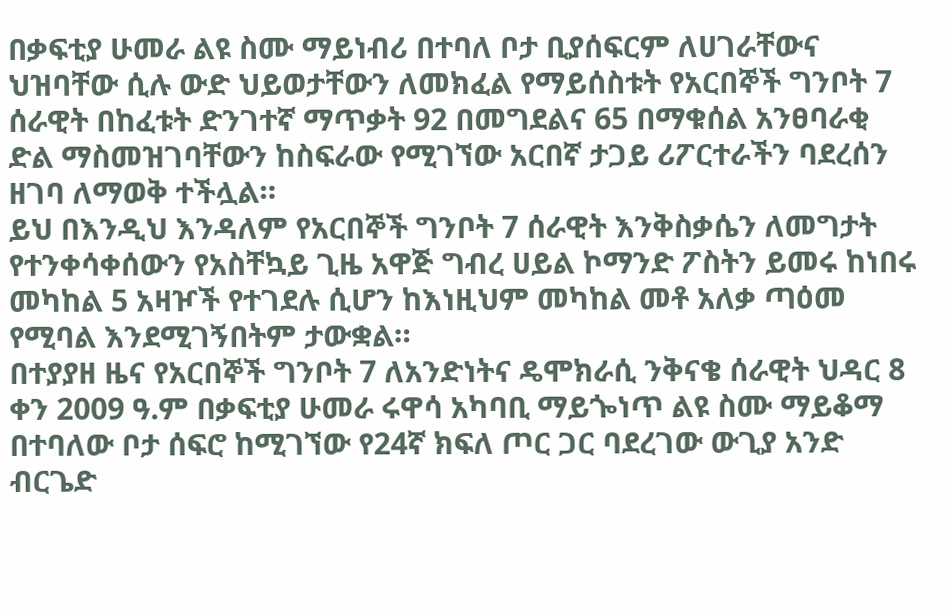በቃፍቲያ ሁመራ ልዩ ስሙ ማይነብሪ በተባለ ቦታ ቢያሰፍርም ለሀገራቸውና ህዝባቸው ሲሉ ውድ ህይወታቸውን ለመክፈል የማይሰስቱት የአርበኞች ግንቦት 7 ሰራዊት በከፈቱት ድንገተኛ ማጥቃት 92 በመግደልና 65 በማቁሰል አንፀባራቂ ድል ማስመዝገባቸውን ከስፍራው የሚገኘው አርበኛ ታጋይ ሪፖርተራችን ባደረሰን ዘገባ ለማወቅ ተችሏል።
ይህ በእንዲህ እንዳለም የአርበኞች ግንቦት 7 ሰራዊት እንቅስቃሴን ለመግታት የተንቀሳቀሰውን የአስቸኳይ ጊዜ አዋጅ ግብረ ሀይል ኮማንድ ፖስትን ይመሩ ከነበሩ መካከል 5 አዛዦች የተገደሉ ሲሆን ከእነዚህም መካከል መቶ አለቃ ጣዕመ የሚባል እንደሚገኝበትም ታውቋል።
በተያያዘ ዜና የአርበኞች ግንቦት 7 ለአንድነትና ዴሞክራሲ ንቅናቄ ሰራዊት ህዳር 8 ቀን 2009 ዓ.ም በቃፍቲያ ሁመራ ሩዋሳ አካባቢ ማይጐነጥ ልዩ ስሙ ማይቆማ በተባለው ቦታ ሰፍሮ ከሚገኘው የ24ኛ ክፍለ ጦር ጋር ባደረገው ውጊያ አንድ ብርጌድ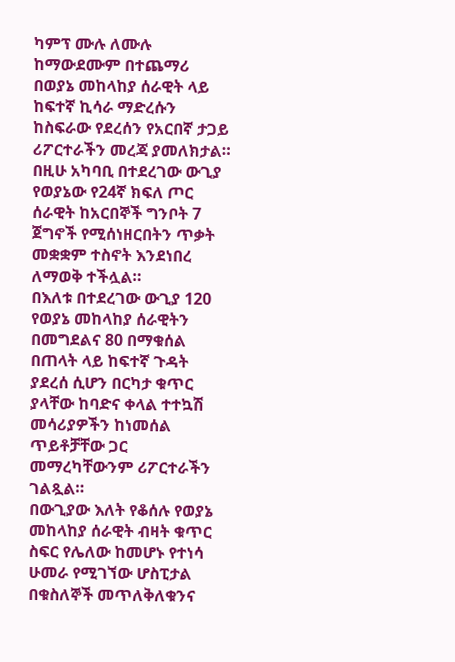ካምፕ ሙሉ ለሙሉ ከማውደሙም በተጨማሪ በወያኔ መከላከያ ሰራዊት ላይ ከፍተኛ ኪሳራ ማድረሱን ከስፍራው የደረሰን የአርበኛ ታጋይ ሪፖርተራችን መረጃ ያመለክታል።
በዚሁ አካባቢ በተደረገው ውጊያ የወያኔው የ24ኛ ክፍለ ጦር ሰራዊት ከአርበኞች ግንቦት 7 ጀግኖች የሚሰነዘርበትን ጥቃት መቋቋም ተስኖት እንደነበረ ለማወቅ ተችሏል።
በእለቱ በተደረገው ውጊያ 120 የወያኔ መከላከያ ሰራዊትን በመግደልና 80 በማቁሰል በጠላት ላይ ከፍተኛ ጉዳት ያደረሰ ሲሆን በርካታ ቁጥር ያላቸው ከባድና ቀላል ተተኳሽ መሳሪያዎችን ከነመሰል ጥይቶቻቸው ጋር መማረካቸውንም ሪፖርተራችን ገልጿል።
በውጊያው እለት የቆሰሉ የወያኔ መከላከያ ሰራዊት ብዛት ቁጥር ስፍር የሌለው ከመሆኑ የተነሳ ሁመራ የሚገኘው ሆስፒታል በቁስለኞች መጥለቅለቁንና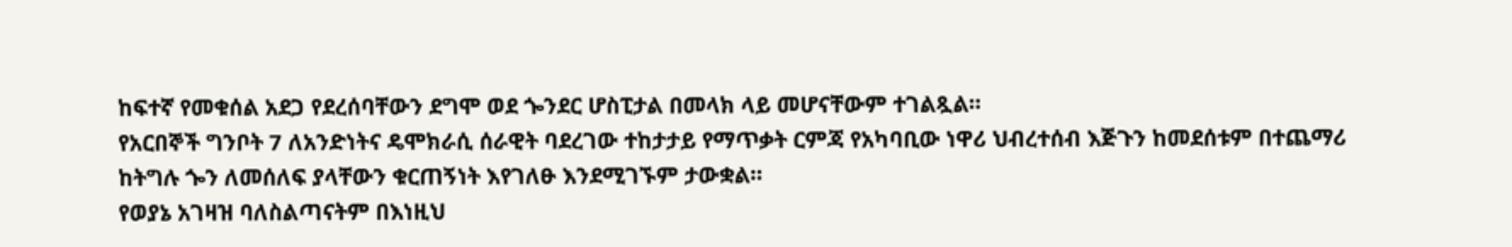ከፍተኛ የመቁሰል አደጋ የደረሰባቸውን ደግሞ ወደ ጐንደር ሆስፒታል በመላክ ላይ መሆናቸውም ተገልጿል።
የአርበኞች ግንቦት 7 ለአንድነትና ዴሞክራሲ ሰራዊት ባደረገው ተከታታይ የማጥቃት ርምጃ የአካባቢው ነዋሪ ህብረተሰብ እጅጉን ከመደሰቱም በተጨማሪ ከትግሉ ጐን ለመሰለፍ ያላቸውን ቁርጠኝነት እየገለፁ እንደሚገኙም ታውቋል።
የወያኔ አገዛዝ ባለስልጣናትም በእነዚህ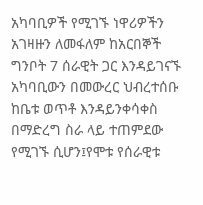አካባቢዎች የሚገኙ ነዋሪዎችን አገዛዙን ለመፋለም ከአርበኞች ግንቦት 7 ሰራዊት ጋር እንዳይገናኙ አካባቢውን በመውረር ህብረተሰቡ ከቤቱ ወጥቶ እንዳይንቀሳቀስ በማድረግ ስራ ላይ ተጠምደው የሚገኙ ሲሆን፤የሞቱ የሰራዊቱ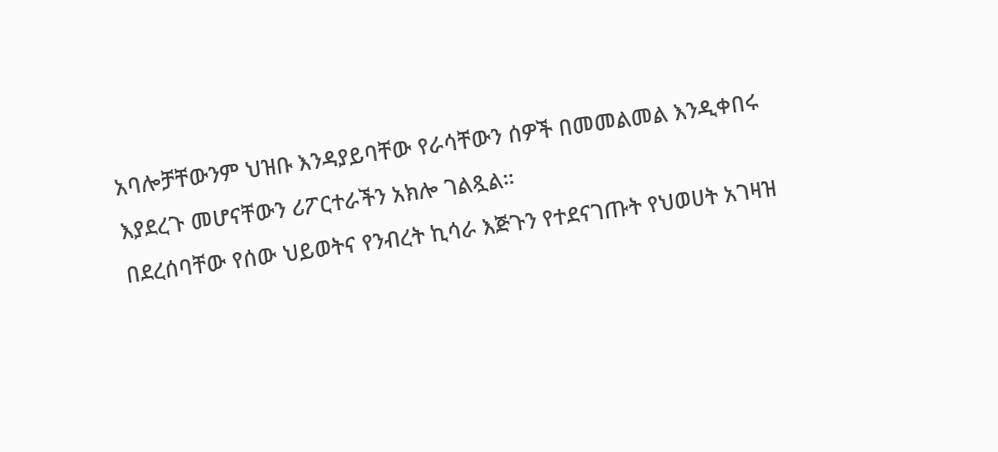አባሎቻቸውንም ህዝቡ እንዳያይባቸው የራሳቸውን ሰዎች በመመልመል እንዲቀበሩ እያደረጉ መሆናቸውን ሪፖርተራችን አክሎ ገልጿል።
በደረሰባቸው የሰው ህይወትና የንብረት ኪሳራ እጅጉን የተደናገጡት የህወሀት አገዛዝ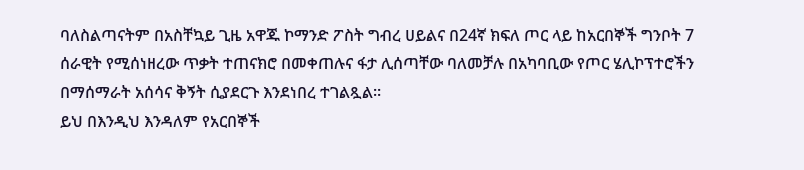ባለስልጣናትም በአስቸኳይ ጊዜ አዋጁ ኮማንድ ፖስት ግብረ ሀይልና በ24ኛ ክፍለ ጦር ላይ ከአርበኞች ግንቦት 7 ሰራዊት የሚሰነዘረው ጥቃት ተጠናክሮ በመቀጠሉና ፋታ ሊሰጣቸው ባለመቻሉ በአካባቢው የጦር ሄሊኮፕተሮችን በማሰማራት አሰሳና ቅኝት ሲያደርጉ እንደነበረ ተገልጿል።
ይህ በእንዲህ እንዳለም የአርበኞች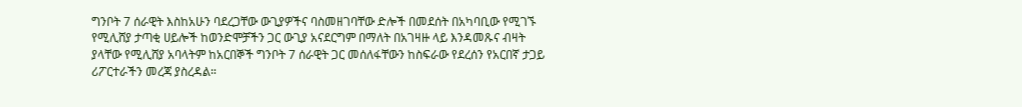ግንቦት 7 ሰራዊት እስከአሁን ባደረጋቸው ውጊያዎችና ባስመዘገባቸው ድሎች በመደሰት በአካባቢው የሚገኙ የሚሊሸያ ታጣቂ ሀይሎች ከወንድሞቻችን ጋር ውጊያ አናደርግም በማለት በአገዛዙ ላይ እንዳመጹና ብዛት ያላቸው የሚሊሸያ አባላትም ከአርበኞች ግንቦት 7 ሰራዊት ጋር መሰለፋቸውን ከስፍራው የደረሰን የአርበኛ ታጋይ ሪፖርተራችን መረጃ ያስረዳል።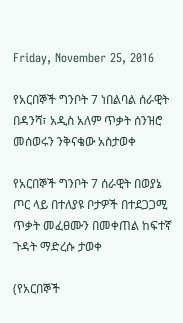Friday, November 25, 2016

የአርበኞች ግንቦት 7 ነበልባል ሰራዊት በዳንሻ፣ አዲስ አለም ጥቃት ሰንዝሮ መሰወሩን ንቅናቄው አስታወቀ

የአርበኞች ግንቦት 7 ሰራዊት በወያኔ ጦር ላይ በተለያዩ ቦታዎች በተደጋጋሚ ጥቃት መፈፀሙን በመቀጠል ከፍተኛ ጉዳት ማድረሱ ታወቀ

(የአርበኞች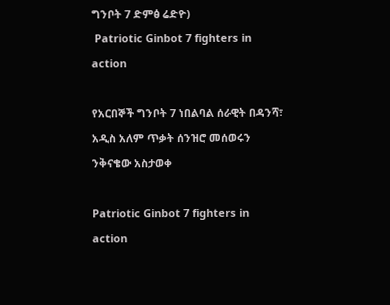ግንቦት 7 ድምፅ ሬድዮ)
 Patriotic Ginbot 7 fighters in action

የአርበኞች ግንቦት 7 ነበልባል ሰራዊት በዳንሻ፣ አዲስ አለም ጥቃት ሰንዝሮ መሰወሩን ንቅናቄው አስታወቀ

Patriotic Ginbot 7 fighters in action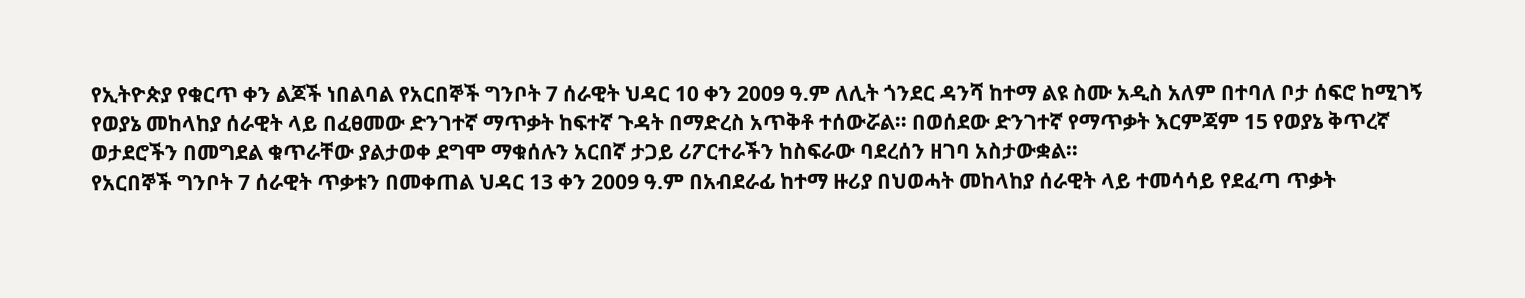የኢትዮጵያ የቁርጥ ቀን ልጆች ነበልባል የአርበኞች ግንቦት 7 ሰራዊት ህዳር 10 ቀን 2009 ዓ.ም ለሊት ጎንደር ዳንሻ ከተማ ልዩ ስሙ አዲስ አለም በተባለ ቦታ ሰፍሮ ከሚገኝ የወያኔ መከላከያ ሰራዊት ላይ በፈፀመው ድንገተኛ ማጥቃት ከፍተኛ ጉዳት በማድረስ አጥቅቶ ተሰውሯል፡፡ በወሰደው ድንገተኛ የማጥቃት እርምጃም 15 የወያኔ ቅጥረኛ ወታደሮችን በመግደል ቁጥራቸው ያልታወቀ ደግሞ ማቁሰሉን አርበኛ ታጋይ ሪፖርተራችን ከስፍራው ባደረሰን ዘገባ አስታውቋል፡፡
የአርበኞች ግንቦት 7 ሰራዊት ጥቃቱን በመቀጠል ህዳር 13 ቀን 2009 ዓ.ም በአብደራፊ ከተማ ዙሪያ በህወሓት መከላከያ ሰራዊት ላይ ተመሳሳይ የደፈጣ ጥቃት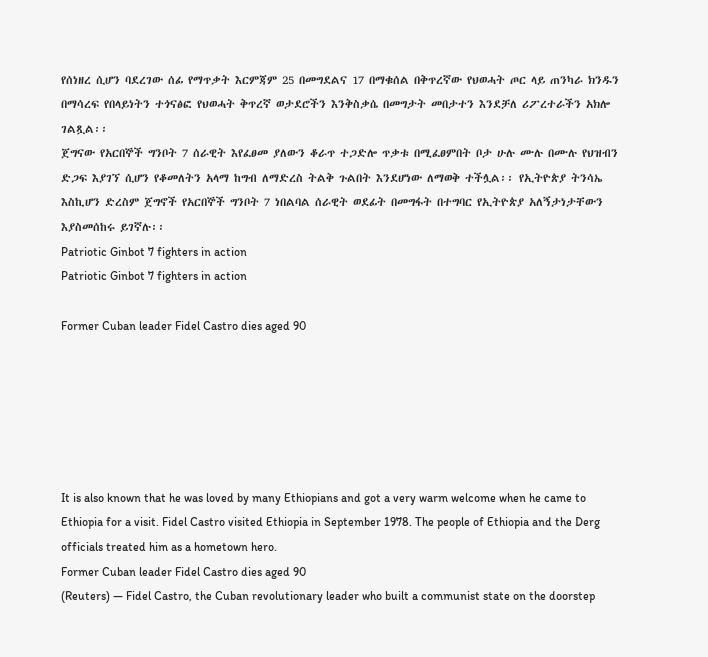የሰነዘረ ሲሆን ባደረገው ሰፊ የማጥቃት እርምጃም 25 በመግደልና 17 በማቁሰል በቅጥረኛው የህወሓት ጦር ላይ ጠንካራ ክንዱን በማሳረፍ የበላይነትን ተጎናፅፎ የህወሓት ቅጥረኛ ወታደሮችን እንቅስቃሴ በመግታት መበታተን እንደቻለ ሪፖረተራችን አክሎ ገልጿል፡፡
ጀግናው የአርበኞች ግንቦት 7 ሰራዊት እየፈፀመ ያለውን ቆራጥ ተጋድሎ ጥቃቱ በሚፈፀምበት ቦታ ሁሉ ሙሉ በሙሉ የህዝብን ድጋፍ እያገኘ ሲሆን የቆመለትን አላማ ከግብ ለማድረስ ትልቅ ጉልበት እንደሆነው ለማወቅ ተችሏል፡፡ የኢትዮጵያ ትንሳኤ እስኪሆን ድረስም ጀግኖች የአርበኞች ግንቦት 7 ነበልባል ሰራዊት ወደፊት በመግፋት በተግባር የኢትዮጵያ አለኝታነታቸውን እያስመሰከሩ ይገኛሉ፡፡
Patriotic Ginbot 7 fighters in action
Patriotic Ginbot 7 fighters in action

Former Cuban leader Fidel Castro dies aged 90






It is also known that he was loved by many Ethiopians and got a very warm welcome when he came to Ethiopia for a visit. Fidel Castro visited Ethiopia in September 1978. The people of Ethiopia and the Derg officials treated him as a hometown hero.
Former Cuban leader Fidel Castro dies aged 90
(Reuters) — Fidel Castro, the Cuban revolutionary leader who built a communist state on the doorstep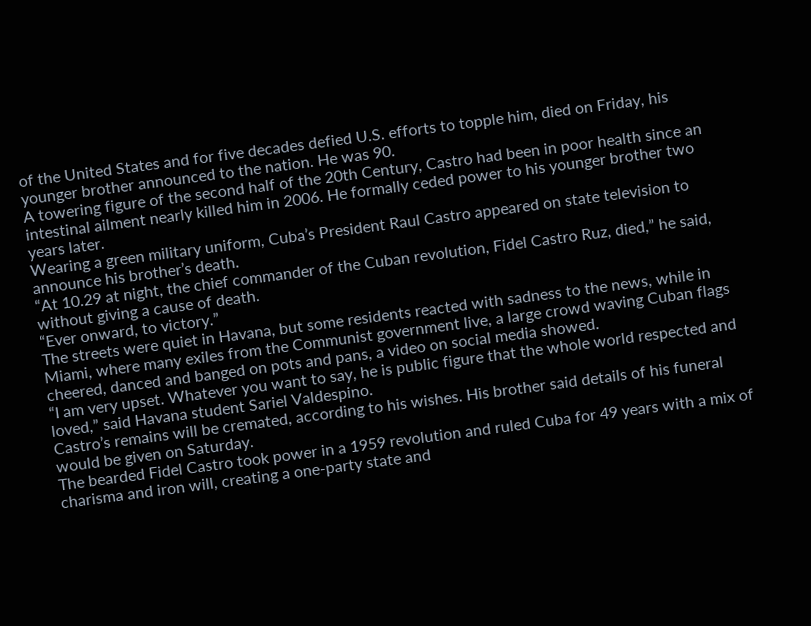of the United States and for five decades defied U.S. efforts to topple him, died on Friday, his younger brother announced to the nation. He was 90.
A towering figure of the second half of the 20th Century, Castro had been in poor health since an intestinal ailment nearly killed him in 2006. He formally ceded power to his younger brother two years later.
Wearing a green military uniform, Cuba’s President Raul Castro appeared on state television to announce his brother’s death.
“At 10.29 at night, the chief commander of the Cuban revolution, Fidel Castro Ruz, died,” he said, without giving a cause of death.
“Ever onward, to victory.”
The streets were quiet in Havana, but some residents reacted with sadness to the news, while in Miami, where many exiles from the Communist government live, a large crowd waving Cuban flags cheered, danced and banged on pots and pans, a video on social media showed.
“I am very upset. Whatever you want to say, he is public figure that the whole world respected and loved,” said Havana student Sariel Valdespino.
Castro’s remains will be cremated, according to his wishes. His brother said details of his funeral would be given on Saturday.
The bearded Fidel Castro took power in a 1959 revolution and ruled Cuba for 49 years with a mix of charisma and iron will, creating a one-party state and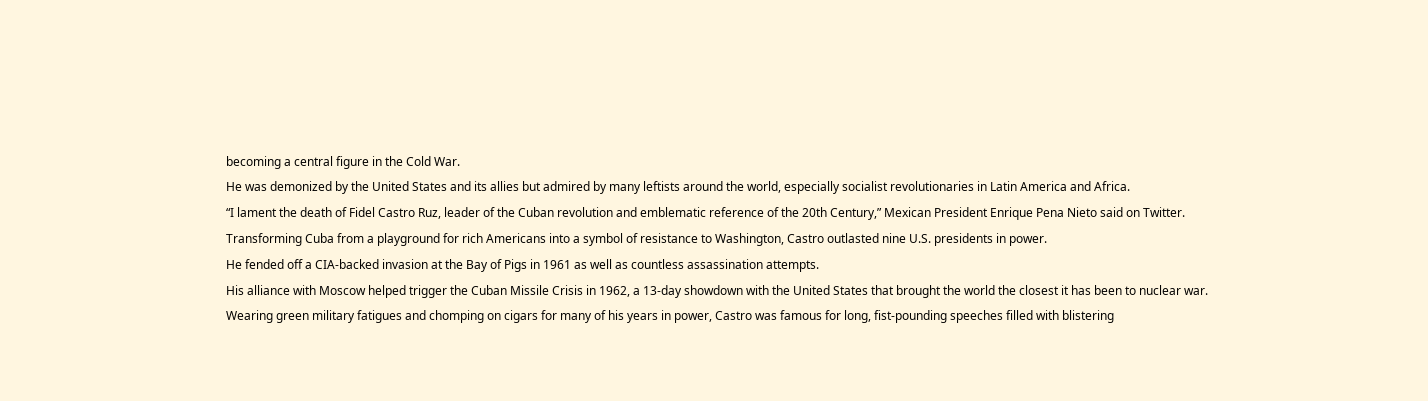becoming a central figure in the Cold War.
He was demonized by the United States and its allies but admired by many leftists around the world, especially socialist revolutionaries in Latin America and Africa.
“I lament the death of Fidel Castro Ruz, leader of the Cuban revolution and emblematic reference of the 20th Century,” Mexican President Enrique Pena Nieto said on Twitter.
Transforming Cuba from a playground for rich Americans into a symbol of resistance to Washington, Castro outlasted nine U.S. presidents in power.
He fended off a CIA-backed invasion at the Bay of Pigs in 1961 as well as countless assassination attempts.
His alliance with Moscow helped trigger the Cuban Missile Crisis in 1962, a 13-day showdown with the United States that brought the world the closest it has been to nuclear war.
Wearing green military fatigues and chomping on cigars for many of his years in power, Castro was famous for long, fist-pounding speeches filled with blistering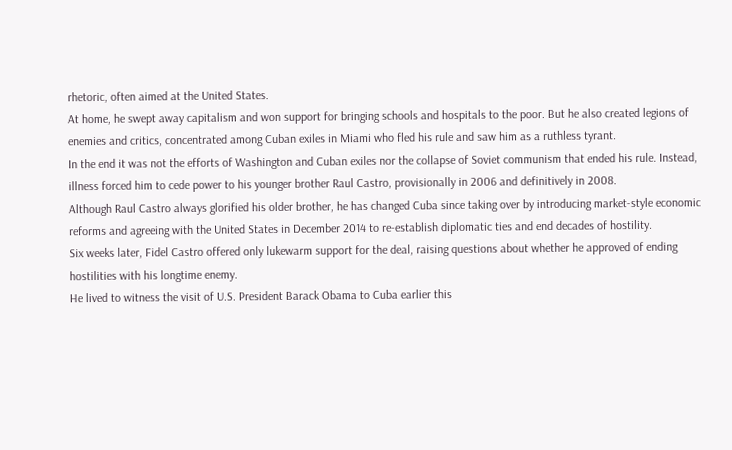rhetoric, often aimed at the United States.
At home, he swept away capitalism and won support for bringing schools and hospitals to the poor. But he also created legions of enemies and critics, concentrated among Cuban exiles in Miami who fled his rule and saw him as a ruthless tyrant.
In the end it was not the efforts of Washington and Cuban exiles nor the collapse of Soviet communism that ended his rule. Instead, illness forced him to cede power to his younger brother Raul Castro, provisionally in 2006 and definitively in 2008.
Although Raul Castro always glorified his older brother, he has changed Cuba since taking over by introducing market-style economic reforms and agreeing with the United States in December 2014 to re-establish diplomatic ties and end decades of hostility.
Six weeks later, Fidel Castro offered only lukewarm support for the deal, raising questions about whether he approved of ending hostilities with his longtime enemy.
He lived to witness the visit of U.S. President Barack Obama to Cuba earlier this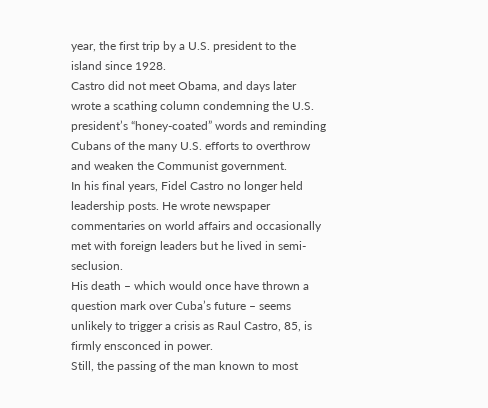year, the first trip by a U.S. president to the island since 1928.
Castro did not meet Obama, and days later wrote a scathing column condemning the U.S. president’s “honey-coated” words and reminding Cubans of the many U.S. efforts to overthrow and weaken the Communist government.
In his final years, Fidel Castro no longer held leadership posts. He wrote newspaper commentaries on world affairs and occasionally met with foreign leaders but he lived in semi-seclusion.
His death – which would once have thrown a question mark over Cuba’s future – seems unlikely to trigger a crisis as Raul Castro, 85, is firmly ensconced in power.
Still, the passing of the man known to most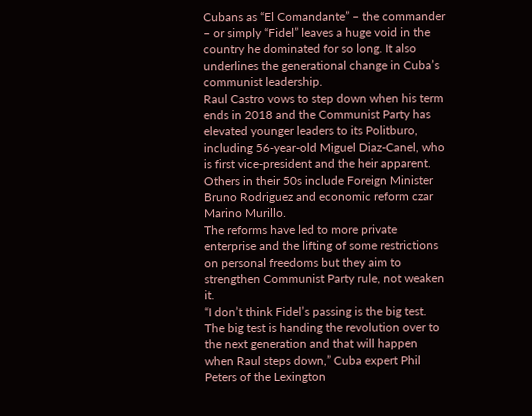Cubans as “El Comandante” – the commander – or simply “Fidel” leaves a huge void in the country he dominated for so long. It also underlines the generational change in Cuba’s communist leadership.
Raul Castro vows to step down when his term ends in 2018 and the Communist Party has elevated younger leaders to its Politburo, including 56-year-old Miguel Diaz-Canel, who is first vice-president and the heir apparent.
Others in their 50s include Foreign Minister Bruno Rodriguez and economic reform czar Marino Murillo.
The reforms have led to more private enterprise and the lifting of some restrictions on personal freedoms but they aim to strengthen Communist Party rule, not weaken it.
“I don’t think Fidel’s passing is the big test. The big test is handing the revolution over to the next generation and that will happen when Raul steps down,” Cuba expert Phil Peters of the Lexington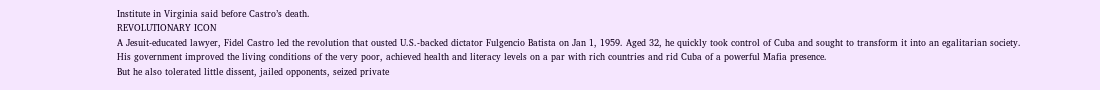Institute in Virginia said before Castro’s death.
REVOLUTIONARY ICON
A Jesuit-educated lawyer, Fidel Castro led the revolution that ousted U.S.-backed dictator Fulgencio Batista on Jan 1, 1959. Aged 32, he quickly took control of Cuba and sought to transform it into an egalitarian society.
His government improved the living conditions of the very poor, achieved health and literacy levels on a par with rich countries and rid Cuba of a powerful Mafia presence.
But he also tolerated little dissent, jailed opponents, seized private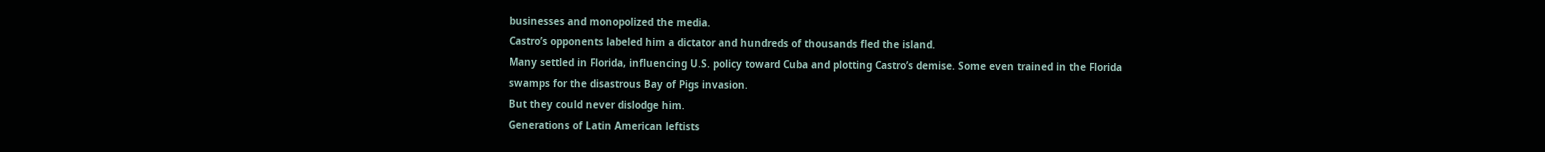businesses and monopolized the media.
Castro’s opponents labeled him a dictator and hundreds of thousands fled the island.
Many settled in Florida, influencing U.S. policy toward Cuba and plotting Castro’s demise. Some even trained in the Florida swamps for the disastrous Bay of Pigs invasion.
But they could never dislodge him.
Generations of Latin American leftists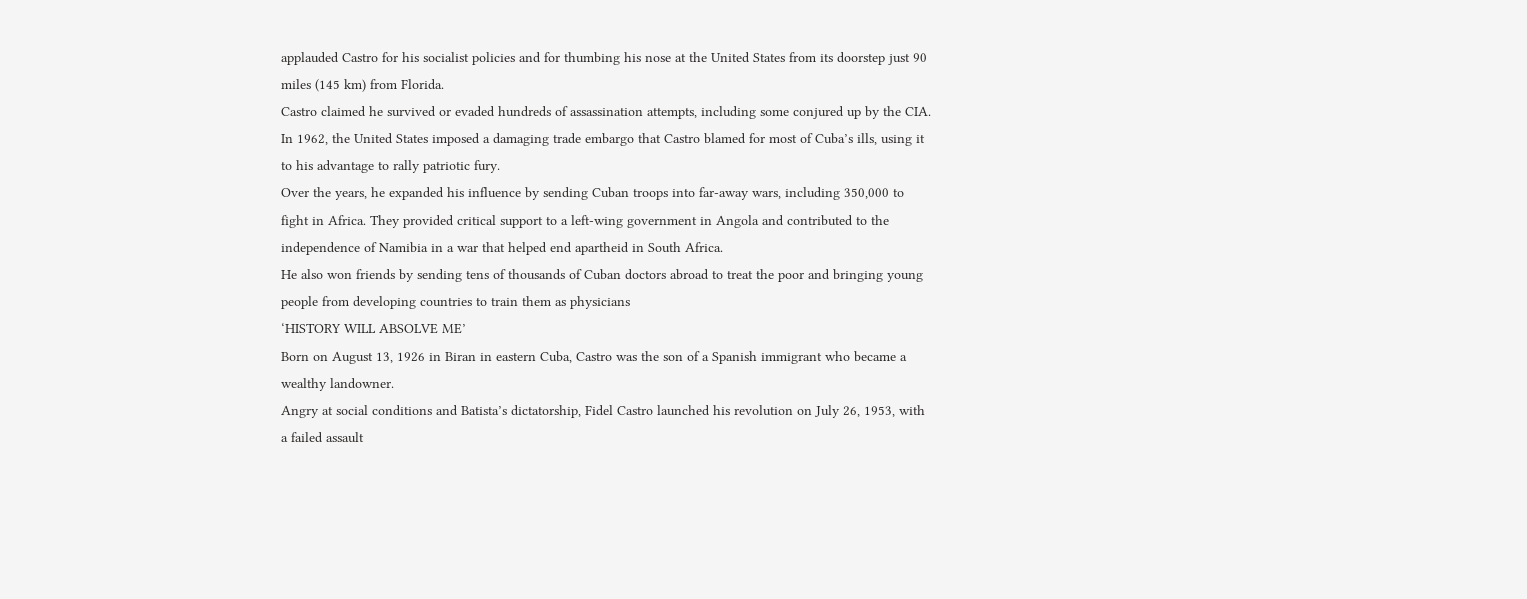applauded Castro for his socialist policies and for thumbing his nose at the United States from its doorstep just 90 miles (145 km) from Florida.
Castro claimed he survived or evaded hundreds of assassination attempts, including some conjured up by the CIA.
In 1962, the United States imposed a damaging trade embargo that Castro blamed for most of Cuba’s ills, using it to his advantage to rally patriotic fury.
Over the years, he expanded his influence by sending Cuban troops into far-away wars, including 350,000 to fight in Africa. They provided critical support to a left-wing government in Angola and contributed to the independence of Namibia in a war that helped end apartheid in South Africa.
He also won friends by sending tens of thousands of Cuban doctors abroad to treat the poor and bringing young people from developing countries to train them as physicians
‘HISTORY WILL ABSOLVE ME’
Born on August 13, 1926 in Biran in eastern Cuba, Castro was the son of a Spanish immigrant who became a wealthy landowner.
Angry at social conditions and Batista’s dictatorship, Fidel Castro launched his revolution on July 26, 1953, with a failed assault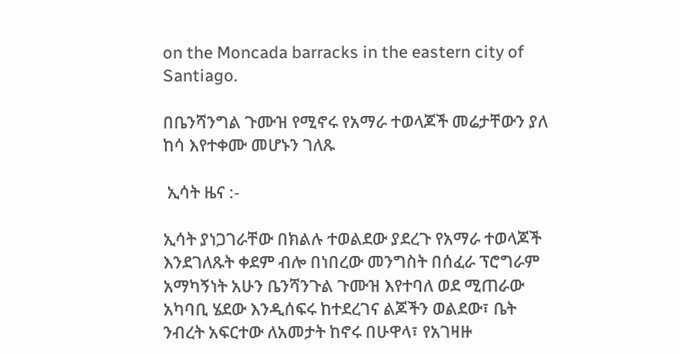on the Moncada barracks in the eastern city of Santiago.

በቤንሻንግል ጉሙዝ የሚኖሩ የአማራ ተወላጆች መሬታቸውን ያለ ከሳ እየተቀሙ መሆኑን ገለጹ

 ኢሳት ዜና :-

ኢሳት ያነጋገራቸው በክልሉ ተወልደው ያደረጉ የአማራ ተወላጆች እንደገለጹት ቀደም ብሎ በነበረው መንግስት በሰፈራ ፕሮግራም አማካኝነት አሁን ቤንሻንጉል ጉሙዝ እየተባለ ወደ ሚጠራው አካባቢ ሄደው እንዲሰፍሩ ከተደረገና ልጆችን ወልደው፣ ቤት ንብረት አፍርተው ለአመታት ከኖሩ በሁዋላ፣ የአገዛዙ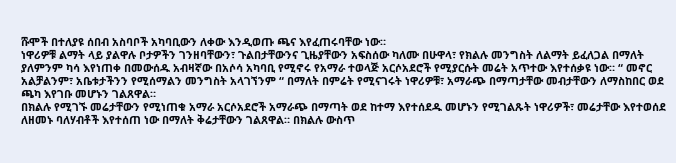ሹሞች በተለያዩ ሰበብ አስባቦች አካባቢውን ለቀው እንዲወጡ ጫና እየፈጠሩባቸው ነው።
ነዋሪዎቹ ልማት ላይ ያልዋሉ ቦታዎችን ገንዘባቸውን፣ ጉልበታቸውንና ጊዜያቸውን አፍስሰው ካለሙ በሁዋላ፣ የክልሉ መንግስት ለልማት ይፈለጋል በማለት ያለምንም ካሳ እየነጠቀ በመውሰዱ አብዛኛው በአሶሳ አካባቢ የሚኖሩ የአማራ ተወላጅ አርሶአደሮች የሚያርሱት መሬት አጥተው እየተሰቃዩ ነው። “ መኖር አልቻልንም፣ አቤቱታችንን የሚሰማልን መንግስት አላገኘንም “ በማለት በምሬት የሚናገሩት ነዋሪዎቹ፣ አማራጭ በማጣታቸው መብታቸውን ለማስከበር ወደ ጫካ እየገቡ መሆኑን ገልጸዋል።
በክልሉ የሚገኙ መሬታቸውን የሚነጠቁ አማራ አርሶአደሮች አማራጭ በማጣት ወደ ከተማ እየተሰደዱ መሆኑን የሚገልጹት ነዋሪዎች፣ መሬታቸው እየተወሰደ ለዘመኑ ባለሃብቶች እየተሰጠ ነው በማለት ቅሬታቸውን ገልጸዋል። በክልሉ ውስጥ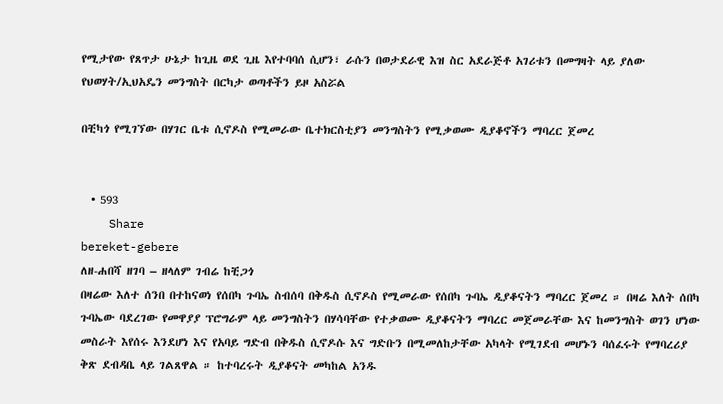የሚታየው የጸጥታ ሁኔታ ከጊዜ ወደ ጊዜ እየተባባሰ ሲሆን፣ ራሱን በወታደራዊ እዝ ስር አደራጅቶ አገሪቱን በመግዛት ላይ ያለው የህወሃት/ኢህአዴን መንግስት በርካታ ወጣቶችን ይዞ አስሯል

በቺካጎ የሚገኘው በሃገር ቤቱ ሲኖዶስ የሚመራው ቤተክርስቲያን መንግስትን የሚቃወሙ ዲያቆኖችን ማባረር ጀመረ


  • 593
    Share
bereket-gebere
ለዘ-ሐበሻ ዘገባ – ዘላለም ገብሬ ከቺጋጎ
በዛሬው እለተ ሰንበ በተከናወነ የሰበካ ጉባኤ ስብሰባ በቅዱስ ሲኖዶስ የሚመራው የሰበካ ጉባኤ ዲያቆናትን ማባረር ጀመረ ። በዛሬ እለት ሰበካ ጉባኤው ባደረገው የመዋያያ ፕሮግራም ላይ መንግስትን በሃሳባቸው የተቃወሙ ዲያቆናትን ማባረር መጀመራቸው እና ከመንግስት ወገን ሆነው መስራት እየሰሩ እንደሆነ እና የአባይ ግድብ በቅዱስ ሲኖዶሱ እና ግድቡን በሚመለከታቸው አካላት የሚገደብ መሆኑን ባሰፈሩት የማባረሪያ ቅጽ ደብዳቤ ላይ ገልጸዋል ። ከተባረሩት ዲያቆናት መካከል አንዱ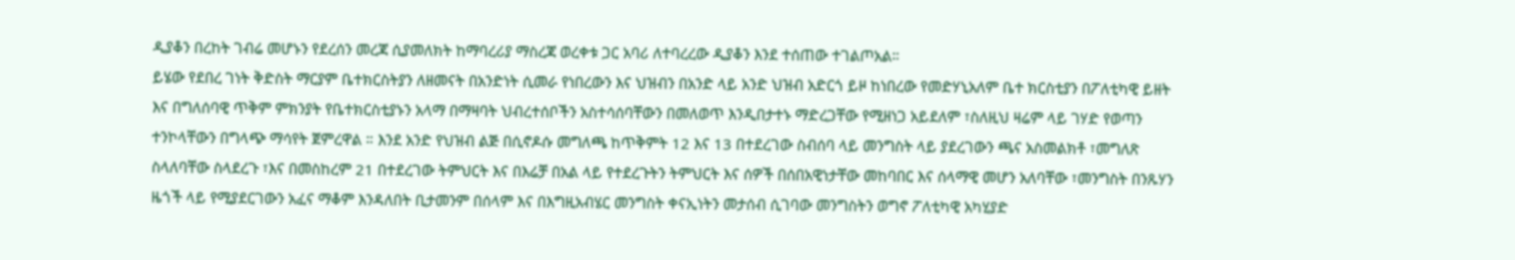ዲያቆን በረከት ገብሬ መሆኑን የደረሰን መረጃ ሲያመለክት ከማባረሪያ ማስረጃ ወረቀቱ ጋር አባሪ ለተባረረው ዲያቆን እንደ ተሰጠው ተገልጦአል።
ይሄው የደበረ ገነት ቅድስት ማርያም ቤተክርስትያን ለዘመናት በአንድነት ሲመራ የነበረውን እና ህዝብን በአንድ ላይ አንድ ህዝብ አድርጎ ይዞ ከነበረው የመድሃኒአለም ቤተ ክርስቲያን በፖለቲካዊ ይዘት እና በግለሰባዊ ጥቅም ምክንያት የቤተክርስቲያኑን አላማ በማዛባት ህብረተሰቦችን አስተሳሰባቸውን በመለወጥ እንዲበታተኑ ማድረጋቸው የሚዘነጋ አይደለም ፣ስለዚህ ዛሬም ላይ ገሃድ የወጣን ተንኮላቸውን በግላጭ ማሳየት ጀምረዋል ። እንደ አንድ የህዝብ ልጅ በሲኖዶሱ መግለጫ ከጥቅምት 12 እና 13 በተደረገው ስብሰባ ላይ መንግስት ላይ ያደረገውን ጫና አስመልክቶ ፣መግለጽ ስላለባቸው ስላደረጉ ፣እና በመስከረም 21 በተደረገው ትምህርት እና በእሬቻ በአል ላይ የተደረጉትን ትምህርት እና ሰዎች በሰበአዊነታቸው መከባበር እና ሰላማዊ መሆን አለባቸው ፣መንግስት በንጹሃን ዜጎች ላይ የሚያደርገውን አፈና ማቆም እንዳለበት ቢታመንም በሰላም እና በእግዚአብሄር መንግስት ቀናኢነትን መታሰብ ሲገባው መንግስትን ወግኖ ፖለቲካዊ አካሂያድ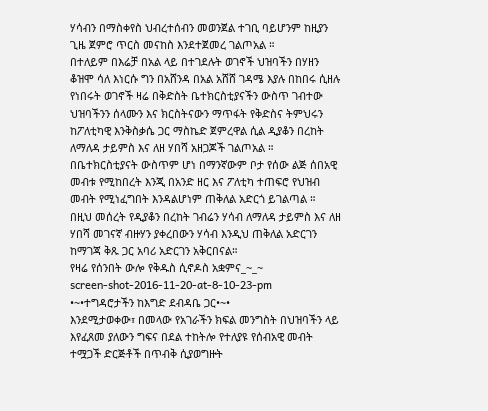ሃሳብን በማስቀየስ ህብረተሰብን መወንጀል ተገቢ ባይሆንም ከዚያን ጊዜ ጀምሮ ጥርስ መናከስ እንደተጀመረ ገልጦአል ።
በተለይም በእሬቻ በአል ላይ በተገደሉት ወገኖች ህዝባችን በሃዘን ቆዝሞ ሳለ እነርሱ ግን በአሸንዳ በአል አሸሸ ገዳሜ እያሉ በከበሩ ሲዘሉ የነበሩት ወገኖች ዛሬ በቅድስት ቤተክርስቲያናችን ውስጥ ገብተው ህዝባችንን ሰላሙን እና ክርስትናውን ማጥፋት የቅድስና ትምህሩን ከፖለቲካዊ እንቅስቃሴ ጋር ማስኬድ ጀምረዋል ሲል ዲያቆን በረከት ለማለዳ ታይምስ እና ለዘ ሃበሻ አዘጋጆች ገልጦአል ።
በቤተክርስቲያናት ውስጥም ሆነ በማንኛውም ቦታ የሰው ልጅ ሰበአዊ መብቱ የሚከበረት እንጂ በአንድ ዘር እና ፖለቲካ ተጠፍሮ የህዝብ መብት የሚነፈግበት እንዳልሆነም ጠቅለል አድርጎ ይገልጣል ።
በዚህ መሰረት የዲያቆን በረከት ገብሬን ሃሳብ ለማለዳ ታይምስ እና ለዘ ሃበሻ መገናኛ ብዙሃን ያቀረበውን ሃሳብ እንዲህ ጠቅለል አድርገን ከማገጃ ቅጹ ጋር አባሪ አድርገን አቅርበናል።
የዛሬ የሰንበት ውሎ የቅዱስ ሲኖዶስ አቋምና_~_~
screen-shot-2016-11-20-at-8-10-23-pm
•~•ተግዳሮታችን ከእግድ ደብዳቤ ጋር•~•
እንደሚታወቀው፣ በመላው የአገራችን ክፍል መንግስት በህዝባችን ላይ እየፈጸመ ያለውን ግፍና በደል ተከትሎ የተለያዩ የሰብአዊ መብት ተሟጋች ድርጅቶች በጥብቅ ሲያወግዙት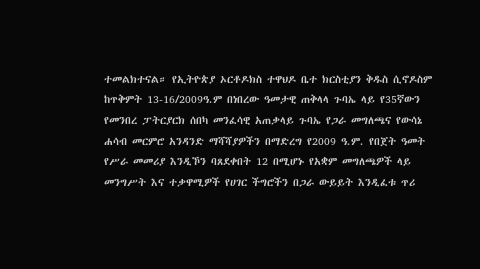ተመልክተናል። የኢትዮጵያ ኦርቶዶክስ ተዋህዶ ቤተ ክርስቲያን ቅዱስ ሲኖዶስም ከጥቅምት 13-16/2009ዓ.ም በነበረው ዓመታዊ ጠቅላላ ጉባኤ ላይ የ35ኛውን የመንበረ ፓትርያርክ ሰበካ መንፈሳዊ አጠቃላይ ጉባኤ የጋራ መግለጫና የውሳኔ ሐሳብ መርምሮ አንዳንድ ማሻሻያዎችን በማድረግ የ2009 ዓ.ም. የበጀት ዓመት የሥራ መመሪያ እንዲኾን ባጸደቀበት 12 በሚሆኑ የአቋም መግለጫዎች ላይ መንግሥት እና ተቃዋሚዎች የሀገር ችግሮችን በጋራ ውይይት እንዲፈቱ ጥሪ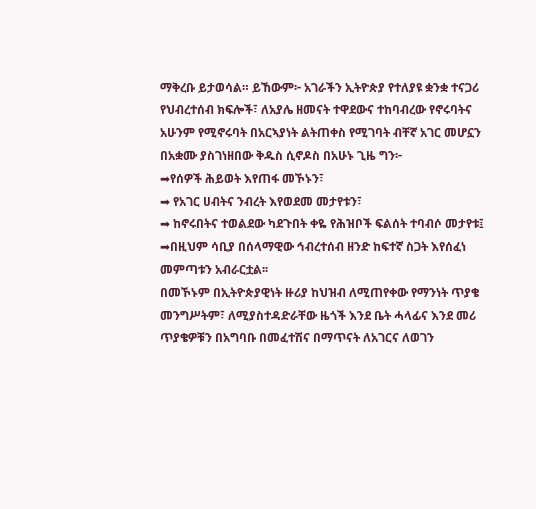ማቅረቡ ይታወሳል። ይኸውም፦ አገራችን ኢትዮጵያ የተለያዩ ቋንቋ ተናጋሪ የህብረተሰብ ክፍሎች፣ ለአያሌ ዘመናት ተዋደውና ተከባብረው የኖሩባትና አሁንም የሚኖሩባት በአርኣያነት ልትጠቀስ የሚገባት ብቸኛ አገር መሆኗን በአቋሙ ያስገነዘበው ቅዱስ ሲኖዶስ በአሁኑ ጊዜ ግን፦
➡የሰዎች ሕይወት እየጠፋ መኾኑን፣
➡ የአገር ሀብትና ንብረት እየወደመ መታየቱን፣
➡ ከኖሩበትና ተወልደው ካደጉበት ቀዬ የሕዝቦች ፍልሰት ተባብሶ መታየቱ፤
➡በዚህም ሳቢያ በሰላማዊው ኅብረተሰብ ዘንድ ከፍተኛ ስጋት እየሰፈነ መምጣቱን አብራርቷል፡፡
በመኾኑም በኢትዮጵያዊነት ዙሪያ ከህዝብ ለሚጠየቀው የማንነት ጥያቄ መንግሥትም፣ ለሚያስተዳድራቸው ዜጎች እንደ ቤት ሓላፊና እንደ መሪ ጥያቄዎቹን በአግባቡ በመፈተሽና በማጥናት ለአገርና ለወገን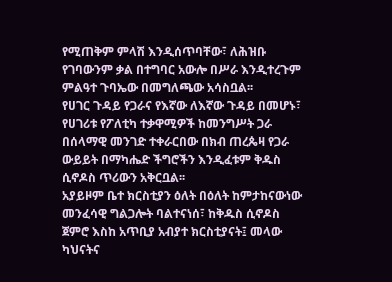የሚጠቅም ምላሽ እንዲሰጥባቸው፣ ለሕዝቡ የገባውንም ቃል በተግባር አውሎ በሥራ እንዲተረጉም ምልዓተ ጉባኤው በመግለጫው አሳስቧል፡፡
የሀገር ጉዳይ የጋራና የእኛው ለእኛው ጉዳይ በመሆኑ፣ የሀገሪቱ የፖለቲካ ተቃዋሚዎች ከመንግሥት ጋራ በሰላማዊ መንገድ ተቀራርበው በክብ ጠረጴዛ የጋራ ውይይት በማካሔድ ችግሮችን እንዲፈቱም ቅዱስ ሲኖዶስ ጥሪውን አቅርቧል፡፡
አያይዞም ቤተ ክርስቲያን ዕለት በዕለት ከምታከናውነው መንፈሳዊ ግልጋሎት ባልተናነሰ፣ ከቅዱስ ሲኖዶስ ጀምሮ እስከ አጥቢያ አብያተ ክርስቲያናት፤ መላው ካህናትና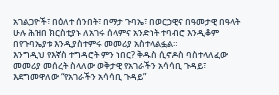አገልጋዮች፣ በዕለተ ሰንበት፣ በማታ ጉባኤ፣ በወርኃዊና በዓመታዊ በዓላት ሁሉ ሕዝበ ክርስቲያኑ ለአገሩ ሰላምና አንድነት ተባብሮ እንዲቆም በየጉባኤያቱ እንዲያስተምሩ መመሪያ አስተላልፏል።
እንግዲህ የእኛስ ተግዳሮት ምን ነበር? ቅዱስ ሲኖዶስ ባስተላለፈው መመሪያ መሰረት ስላለው ወቅታዊ የአገራችን አሳሳቢ ጉዳይ፣ እደግመዋለው “የአገራችን አሳሳቢ ጉዳይ”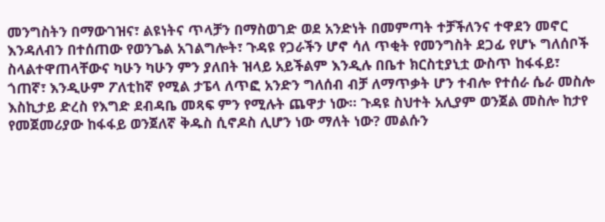መንግስትን በማውገዝና፣ ልዩነትና ጥላቻን በማስወገድ ወደ አንድነት በመምጣት ተቻችለንና ተዋደን መኖር እንዳለብን በተሰጠው የወንጌል አገልግሎት፣ ጉዳዩ የጋራችን ሆኖ ሳለ ጥቂት የመንግስት ደጋፊ የሆኑ ግለሰቦች ስላልተዋጠላቸውና ካሁን ካሁን ምን ያለበት ዝላይ አይችልም እንዲሉ በቤተ ክርስቲያኒቷ ውስጥ ከፋፋይ፣ ጎጠኛ፣ እንዲሁም ፖለቲከኛ የሚል ታፔላ ለጥፎ አንድን ግለሰብ ብቻ ለማጥቃት ሆን ተብሎ የተሰራ ሴራ መስሎ እስኪታይ ድረስ የእግድ ደብዳቤ መጻፍ ምን የሚሉት ጨዋታ ነው። ጉዳዩ ስህተት አሊያም ወንጀል መስሎ ከታየ የመጀመሪያው ከፋፋይ ወንጀለኛ ቅዱስ ሲኖዶስ ሊሆን ነው ማለት ነው? መልሱን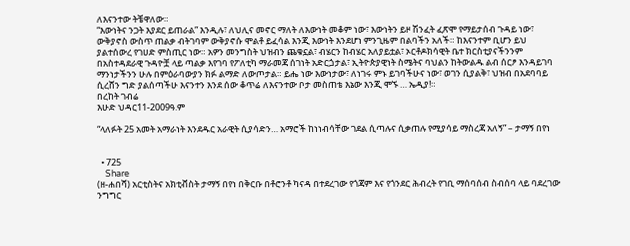ለእናንተው ትቼዋለው።
“እውነትና ንጋት እያደር ይጠራል” እንዲሉ፣ ለህሊና መኖር ማለት ለእውነት መቆም ነው፣ እውነትን ይዞ ሽንፈት ፈጽሞ የማይታሰብ ጉዳይ ነው፣ ውቅያኖስ ውስጥ ጠልቃ ብትገባም ውቅያኖሱ ሞልቶ ይፈሳል እንጂ እውነት እንደሆነ ምንጊዜም በልባችን አለች። ከእናንተም ቢሆን ይህ ያልተሰውረ የገሀድ ምስጢር ነው። አዎን መንግስት ህዝብን ጨቁኗል፣ ብሄርን ከብሄር አለያይቷል፣ ኦርቶዶክሳዊት ቤተ ክርስቲያናችንንም በአስተዳደራዊ ጉዳዮቿ ላይ ጣልቃ እየገባ የፖለቲካ ማራመጃ ሰገነት አድርጏታል፣ ኢትዮጵያዊነት ስሜትና ባህልን ከትውልዱ ልብ ሰርፆ እንዳይገባ ማንነታችንን ሁሉ በምዕራባውያን ክፉ ልማድ ለውጦታል። ይሔ ነው እውነታው፣ ለነገሩ ምኑ ይገባችሁና ነው፣ ወገን ሲያልቅ፣ ህዝብ በአደባባይ ሲረሸን ግድ ያልሰጣችሁ እናንተን እንደ ሰው ቆጥሬ ለእናንተው ቦታ መስጠቴ እኔው እንጂ ሞኙ … ኤዲያ!።
በረከት ገብሬ
እሁድ ህዳር11-2009ዓ.ም

“ላለፉት 25 አመት አማራነት እንደዱር አራዊት ሲያሳድን… አማሮች ከነነብሳቸው ገደል ሲጣሉና ሲቃጠሉ የሚያሳይ ማስረጃ አለኝ” – ታማኝ በየነ


  • 725
    Share
(ዘ-ሐበሻ) አርቲስትና አክቲቭስት ታማኝ በየነ በቅርቡ በቶሮንቶ ካናዳ በተደረገው የጎጃም እና የጎንደር ሕብረት የገቢ ማሰባሰብ ስብሰባ ላይ ባደረገው ንግግር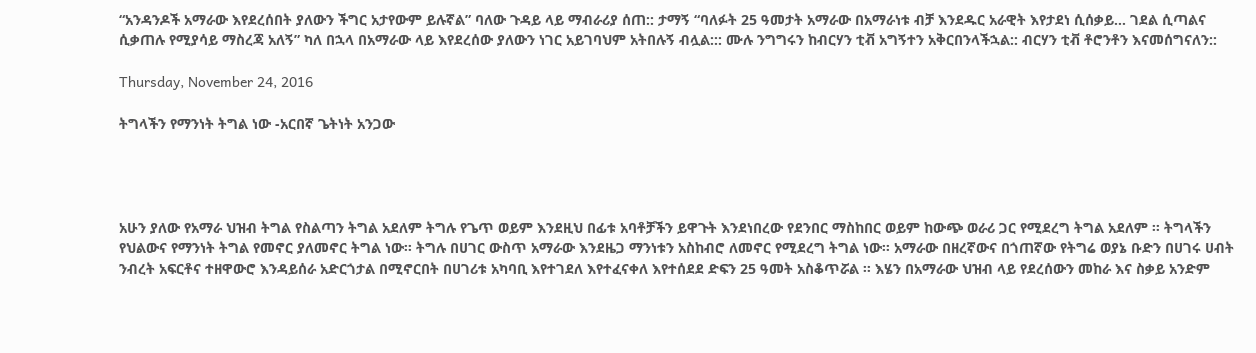“አንዳንዶች አማራው እየደረሰበት ያለውን ችግር አታየውም ይሉኛል” ባለው ጉዳይ ላይ ማብራሪያ ሰጠ:: ታማኝ “ባለፉት 25 ዓመታት አማራው በአማራነቱ ብቻ እንደዱር አራዊት እየታደነ ሲሰቃይ… ገደል ሲጣልና ሲቃጠሉ የሚያሳይ ማስረጃ አለኝ” ካለ በኋላ በአማራው ላይ እየደረሰው ያለውን ነገር አይገባህም አትበሉኝ ብሏል::: ሙሉ ንግግሩን ከብርሃን ቲቭ አግኝተን አቅርበንላችኋል:: ብርሃን ቲቭ ቶሮንቶን እናመሰግናለን::

Thursday, November 24, 2016

ትግላችን የማንነት ትግል ነው -አርበኛ ጌትነት አንጋው




አሁን ያለው የአማራ ህዝብ ትግል የስልጣን ትግል አደለም ትግሉ የጌጥ ወይም እንደዚህ በፊቱ አባቶቻችን ይዋጉት እንደነበረው የደንበር ማስከበር ወይም ከውጭ ወራሪ ጋር የሚደረግ ትግል አደለም ፡፡ ትግላችን የህልውና የማንነት ትግል የመኖር ያለመኖር ትግል ነው፡፡ ትግሉ በሀገር ውስጥ አማራው እንደዜጋ ማንነቱን አስከብሮ ለመኖር የሚደረግ ትግል ነው፡፡ አማራው በዘረኛውና በጎጠኛው የትግሬ ወያኔ ቡድን በሀገሩ ሀብት ንብረት አፍርቶና ተዘዋውሮ እንዳይሰራ አድርጎታል በሚኖርበት በሀገሪቱ አካባቢ እየተገደለ እየተፈናቀለ እየተሰደደ ድፍን 25 ዓመት አስቆጥሯል ፡፡ እሄን በአማራው ህዝብ ላይ የደረሰውን መከራ እና ስቃይ አንድም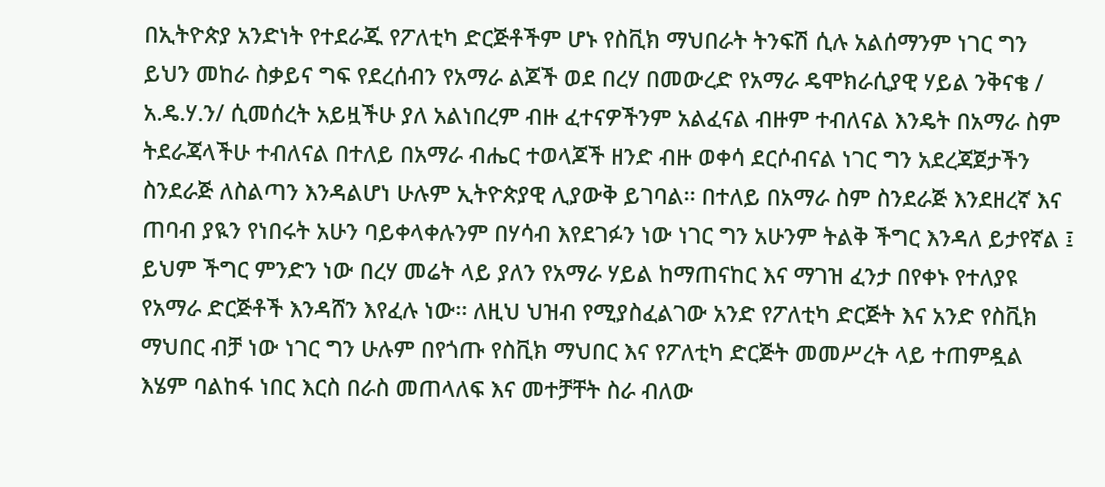በኢትዮጵያ አንድነት የተደራጁ የፖለቲካ ድርጅቶችም ሆኑ የስቪክ ማህበራት ትንፍሽ ሲሉ አልሰማንም ነገር ግን ይህን መከራ ስቃይና ግፍ የደረሰብን የአማራ ልጆች ወደ በረሃ በመውረድ የአማራ ዴሞክራሲያዊ ሃይል ንቅናቄ / አ.ዴ.ሃ.ን/ ሲመሰረት አይዟችሁ ያለ አልነበረም ብዙ ፈተናዎችንም አልፈናል ብዙም ተብለናል እንዴት በአማራ ስም ትደራጃላችሁ ተብለናል በተለይ በአማራ ብሔር ተወላጆች ዘንድ ብዙ ወቀሳ ደርሶብናል ነገር ግን አደረጃጀታችን ስንደራጅ ለስልጣን እንዳልሆነ ሁሉም ኢትዮጵያዊ ሊያውቅ ይገባል፡፡ በተለይ በአማራ ስም ስንደራጅ እንደዘረኛ እና ጠባብ ያዪን የነበሩት አሁን ባይቀላቀሉንም በሃሳብ እየደገፉን ነው ነገር ግን አሁንም ትልቅ ችግር እንዳለ ይታየኛል ፤ ይህም ችግር ምንድን ነው በረሃ መሬት ላይ ያለን የአማራ ሃይል ከማጠናከር እና ማገዝ ፈንታ በየቀኑ የተለያዩ የአማራ ድርጅቶች እንዳሸን እየፈሉ ነው፡፡ ለዚህ ህዝብ የሚያስፈልገው አንድ የፖለቲካ ድርጅት እና አንድ የስቪክ ማህበር ብቻ ነው ነገር ግን ሁሉም በየጎጡ የስቪክ ማህበር እና የፖለቲካ ድርጅት መመሥረት ላይ ተጠምዷል እሄም ባልከፋ ነበር እርስ በራስ መጠላለፍ እና መተቻቸት ስራ ብለው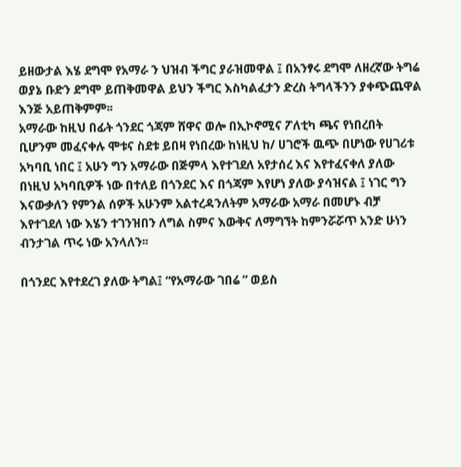ይዘውታል እሄ ደግሞ የአማራ ን ህዝብ ችግር ያራዝመዋል ፤ በአንፃሩ ደግሞ ለዘረኛው ትግሬ ወያኔ ቡድን ደግሞ ይጠቅመዋል ይህን ችግር እስካልፈታን ድረስ ትግላችንን ያቀጭጨዋል እንጅ አይጠቅምም፡፡
አማራው ከዚህ በፊት ጎንደር ጎጃም ሸዋና ወሎ በኢኮኖሚና ፖለቲካ ጫና የነበረበት ቢሆንም መፈናቀሉ ሞቱና ስደቱ ይበዛ የነበረው ከነዚህ ከ/ ሀገሮች ዉጭ በሆነው የሀገሪቱ አካባቢ ነበር ፤ አሁን ግን አማራው በጅምላ እየተገደለ አየታሰረ እና እየተፈናቀለ ያለው በነዚህ አካባቢዎች ነው በተለይ በጎንደር እና በጎጃም እየሆነ ያለው ያሳዝናል ፤ ነገር ግን እናውቃለን የምንል ሰዎች አሁንም አልተረዳንለትም አማራው አማራ በመሆኑ ብቻ እየተገደለ ነው እሄን ተገንዝበን ለግል ስምና እውቅና ለማግኘት ከምንሯሯጥ አንድ ሁነን ብንታገል ጥሩ ነው አንላለን፡፡

በጎንደር እየተደረገ ያለው ትግል፤ “የአማራው ገበሬ ” ወይስ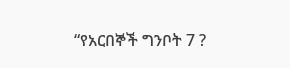“የአርበኞች ግንቦት 7 ?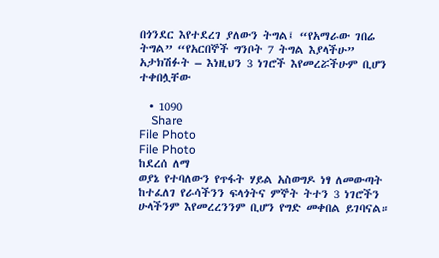በጎንደር እየተደረገ ያለውን ትግል፤ “የአማራው ገበሬ ትግል” “የአርበኞች ግንቦት 7 ትግል እያላችሁ” አታክሽፉት – እነዚህን 3 ነገሮች እየመረሯችሁም ቢሆን ተቀበሏቸው

  • 1090
    Share
File Photo
File Photo
ከደረሰ ለማ
ወያኔ የተባለውን የጥፋት ሃይል አስወግዶ ነፃ ለመውጣት ከተፈለገ የራሳችንን ፍላጎትና ምኞት ትተን 3 ነገሮችን ሁላችንም እየመረረንንም ቢሆን የግድ መቀበል ይገባናል።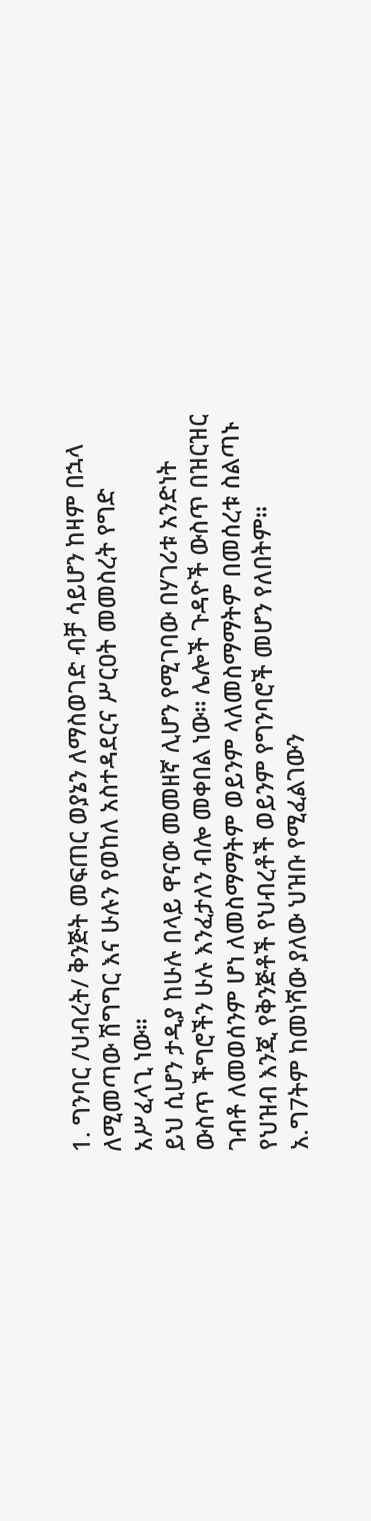1. ግንባር /ህብረት/ ቅንጅት መፍጠር ወያኔን ለማስወገድ ብቻ ሳይሆን ከዛም በኋላ ለሚመጣው ሽግግር እና ሁሉን የወከለ አስተዳደርና ሥርዐት መመስረት የግድ አሥፈላጊ ነው።
ይህ ሲሆን ታዲያ ከሁሉ በላይ ዋናው መመዘኛ ሊሆን የሚገባው በሃገሪቱ አንድነት ውስጥ ችግሮችን ሁሉ እንፈታለን ብሎ መቀበል ነው። ሌሎች ጉዳዮች ውስጥ በዝርዝር ገብቶ ለመወሰንም ሆነ ለመስማማትም ወይንም ላለመስማማትም በመሰረቱ ስልጣኑ የህዝብ እንጂ የቅንጅቶች የህብረቶች ወይንም የግንባሮች መሆን የለበትም።
አ.ግ7ትም ከመነሻው ያለው ህዝቡ የሚፈልገውን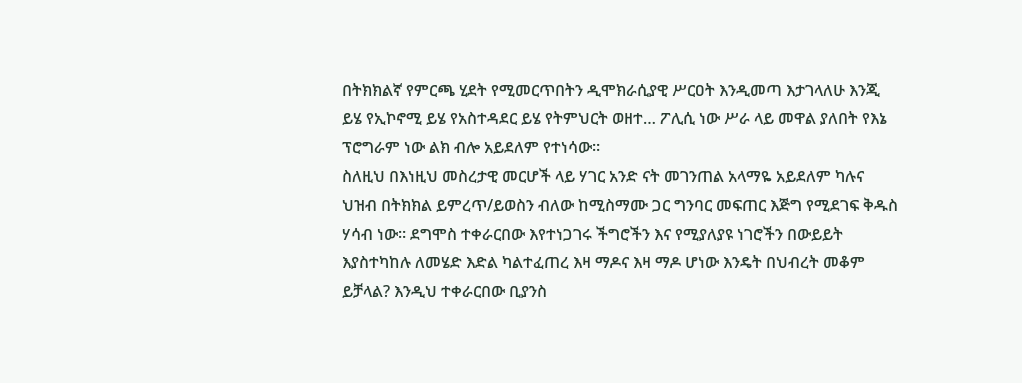በትክክልኛ የምርጫ ሂደት የሚመርጥበትን ዲሞክራሲያዊ ሥርዐት እንዲመጣ እታገላለሁ እንጂ ይሄ የኢኮኖሚ ይሄ የአስተዳደር ይሄ የትምህርት ወዘተ… ፖሊሲ ነው ሥራ ላይ መዋል ያለበት የእኔ ፕሮግራም ነው ልክ ብሎ አይደለም የተነሳው።
ስለዚህ በእነዚህ መስረታዊ መርሆች ላይ ሃገር አንድ ናት መገንጠል አላማዬ አይደለም ካሉና ህዝብ በትክክል ይምረጥ/ይወስን ብለው ከሚስማሙ ጋር ግንባር መፍጠር እጅግ የሚደገፍ ቅዱስ ሃሳብ ነው። ደግሞስ ተቀራርበው እየተነጋገሩ ችግሮችን እና የሚያለያዩ ነገሮችን በውይይት እያስተካከሉ ለመሄድ እድል ካልተፈጠረ እዛ ማዶና እዛ ማዶ ሆነው እንዴት በህብረት መቆም ይቻላል? እንዲህ ተቀራርበው ቢያንስ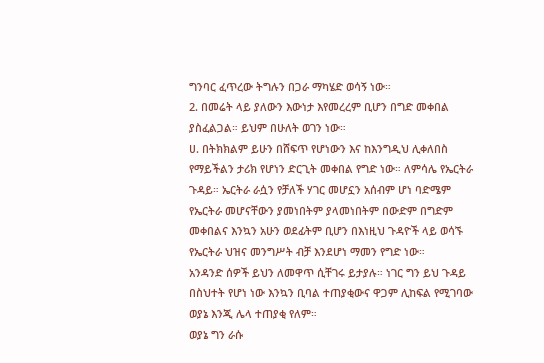ግንባር ፈጥረው ትግሉን በጋራ ማካሄድ ወሳኝ ነው።
2. በመሬት ላይ ያለውን እውነታ እየመረረም ቢሆን በግድ መቀበል ያስፈልጋል። ይህም በሁለት ወገን ነው።
ሀ. በትክክልም ይሁን በሸፍጥ የሆነውን እና ከእንግዲህ ሊቀለበስ የማይችልን ታሪክ የሆነን ድርጊት መቀበል የግድ ነው። ለምሳሌ የኤርትራ ጉዳይ። ኤርትራ ራሷን የቻለች ሃገር መሆኗን አሰብም ሆነ ባድሜም የኤርትራ መሆናቸውን ያመነበትም ያላመነበትም በውድም በግድም መቀበልና እንኳን አሁን ወደፊትም ቢሆን በእነዚህ ጉዳዮች ላይ ወሳኙ የኤርትራ ህዝና መንግሥት ብቻ እንደሆነ ማመን የግድ ነው።
አንዳንድ ሰዎች ይህን ለመዋጥ ሲቸገሩ ይታያሉ። ነገር ግን ይህ ጉዳይ በስህተት የሆነ ነው እንኳን ቢባል ተጠያቂውና ዋጋም ሊከፍል የሚገባው ወያኔ እንጂ ሌላ ተጠያቂ የለም።
ወያኔ ግን ራሱ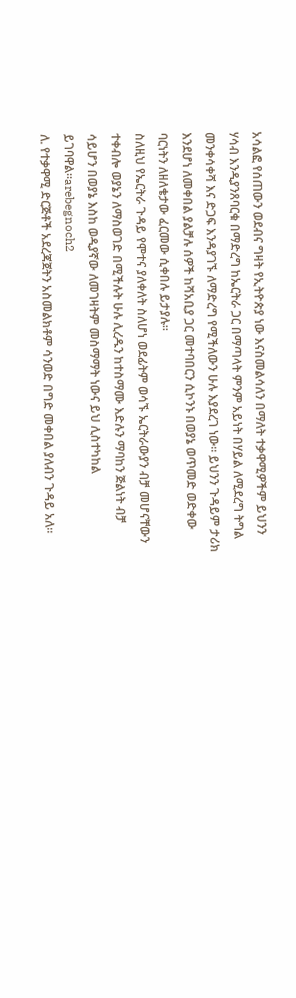አሳልፎ የሰጠውን ወደብና ግዛት የኢትዮጵያ ነው እናስመልሳለን በማለት ተቃዋሚዎችም ይህንን ሃሳብ እንዲያንጸባርቁ በማድረግ ከኤርትራ ጋር በማጣላት ምንም አይነት በሃይል ለሚደረግ ትግል መንቀሳቀሻ እና ድጋፍ እንዳያገኙ ለማድረግ የሚችለውን ሁሉ እያደረገ ነው። ይህንን ጉዳይም ታሪክ እንደሆነ ለመቀበል ያልቻሉ ሰዎች ከሻአቢያ ጋር መተባበርን ሲኮንኑ በወያኔ ወጥመድ ወድቀው ባርነትን ለዘለቄታው ፈርመው ሲቀበሉ ይታያሉ።
ስለዚህ የኤርትራ ጉዳይ የሞተና ያለቀለት ስለሆነ ወደፊትም ወሳኙ ኤርትራውያን ብቻ መሆናቸውን ተቀብሎ ወያኔን ለማስወገድ በሚችሉት ሁሉ ሊረዱን ከተስማሙ እድሉን ማባከን ጅልነት ብቻ ሳይሆን በወያኔ እስከ ወዲያኛው ለመገዛትም መስማማት ነውና ይህ ሊስተካከል ይገባዋል።arebegnoch2
ለ. የተቃዋሚ ድርጅቶች አደረጃጀትን አስመልክቶም ሳንወድ በግድ መቀበል ያለብን ጉዳይ አለ።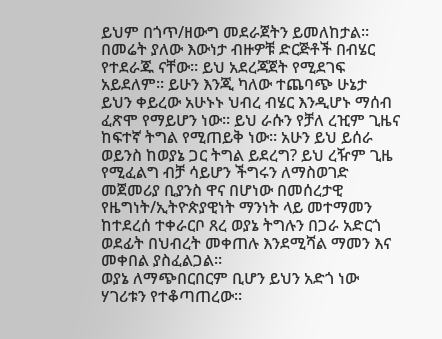ይህም በጎጥ/ዘውግ መደራጀትን ይመለከታል። በመሬት ያለው እውነታ ብዙዎቹ ድርጅቶች በብሄር የተደራጁ ናቸው። ይህ አደረጃጀት የሚደገፍ አይደለም። ይሁን እንጂ ካለው ተጨባጭ ሁኔታ ይህን ቀይረው አሁኑኑ ህብረ ብሄር እንዲሆኑ ማሰብ ፈጽሞ የማይሆን ነው። ይህ ራሱን የቻለ ረዢም ጊዜና ከፍተኛ ትግል የሚጠይቅ ነው። አሁን ይህ ይሰራ ወይንስ ከወያኔ ጋር ትግል ይደረግ? ይህ ረዥም ጊዜ የሚፈልግ ብቻ ሳይሆን ችግሩን ለማስወገድ መጀመሪያ ቢያንስ ዋና በሆነው በመሰረታዊ የዜግነት/ኢትዮጵያዊነት ማንነት ላይ መተማመን ከተደረሰ ተቀራርቦ ጸረ ወያኔ ትግሉን በጋራ አድርጎ ወደፊት በህብረት መቀጠሉ እንደሚሻል ማመን እና መቀበል ያስፈልጋል።
ወያኔ ለማጭበርበርም ቢሆን ይህን አድጎ ነው ሃገሪቱን የተቆጣጠረው።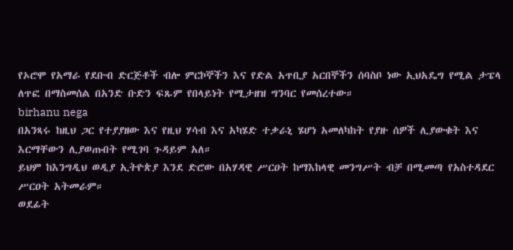የኦሮሞ የአማራ የደቡብ ድርጅቶች ብሎ ምርኮኞችን እና የድል አጥቢያ አርበኞችን ሰባስቦ ነው ኢህአዴግ የሚል ታፔላ ለጥፎ በማስመሰል በአንድ ቡድን ፍጹም የበላይነት የሚታዘዝ ግንባር የመሰረተው።
birhanu nega
በአንጻሩ ከዚህ ጋር የተያያዘው እና የዚህ ሃሳብ እና አካሄድ ተቃራኒ ሄሆነ አመለካከት የያዙ ሰዎች ሊያውቁት እና እርማቸውን ሊያወጡበት የሚገባ ጉዳይም አለ።
ይህም ከእንግዲህ ወዲያ ኢትዮጵያ እንደ ድሮው በአሃዳዊ ሥርዐት ከማእከላዊ መንግሥት ብቻ በሚመጣ የአስተዳደር ሥርዐት አትመራም።
ወደፊት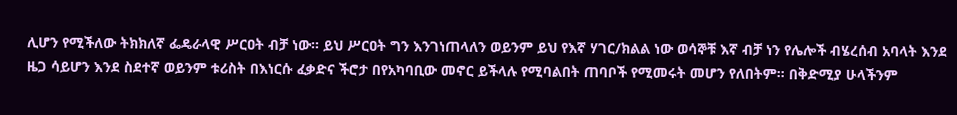ሊሆን የሚችለው ትክክለኛ ፌዴራላዊ ሥርዐት ብቻ ነው። ይህ ሥርዐት ግን እንገነጠላለን ወይንም ይህ የእኛ ሃገር/ክልል ነው ወሳኞቹ እኛ ብቻ ነን የሌሎች ብሄረሰብ አባላት እንደ ዜጋ ሳይሆን እንደ ስደተኛ ወይንም ቱሪስት በእነርሱ ፈቃድና ችሮታ በየአካባቢው መኖር ይችላሉ የሚባልበት ጠባቦች የሚመሩት መሆን የለበትም። በቅድሚያ ሁላችንም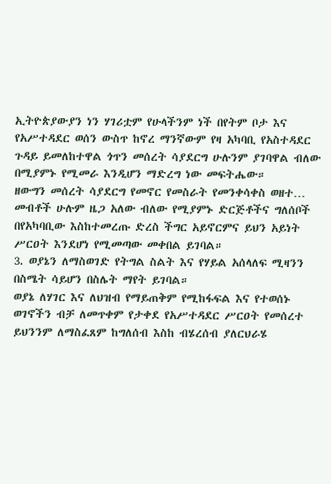ኢትዮጵያውያን ነን ሃገሪቷም የሁላችንም ነች በየትም ቦታ እና የአሥተዳደር ወሰን ውስጥ ከኖረ ማንኛውም የዛ አካባቢ የአስተዳደር ጉዳይ ይመለከተዋል ጎጥን መሰረት ሳያደርግ ሁሉንም ያገባዋል ብለው በሚያምኑ የሚመራ እንዲሆን ማድረግ ነው መፍትሔው።
ዘውግን መሰረት ሳያደርግ የመኖር የመስራት የመንቀሳቀስ ወዘተ… መብቶች ሁሉም ዜጋ አለው ብለው የሚያምኑ ድርጅቶችና ግለሰቦች በየአካባቢው እስከተመረጡ ድረስ ችግር አይኖርምና ይህን አይነት ሥርዐት እንደሆነ የሚመጣው መቀበል ይገባል።
3. ወያኔን ለማስወገድ የትግል ስልት እና የሃይል አሰላለፍ ሚዛንን በስሜት ሳይሆን በስሌት ማየት ይገባል።
ወያኔ ለሃገር እና ለህዝብ የማይጠቅም የሚከፋፍል እና የተወሰኑ ወገኖችን ብቻ ለመጥቀም የታቀደ የአሥተዳደር ሥርዐት የመሰረተ ይህንንም ለማስፈጸም ከግለሰብ እስከ ብሄረሰብ ያለርህራሄ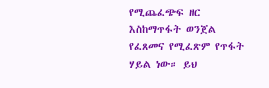የሚጨፈጭፍ ዘር እስከማጥፋት ወንጀል የፈጸመና የሚፈጽም የጥፋት ሃይል ነው። ይህ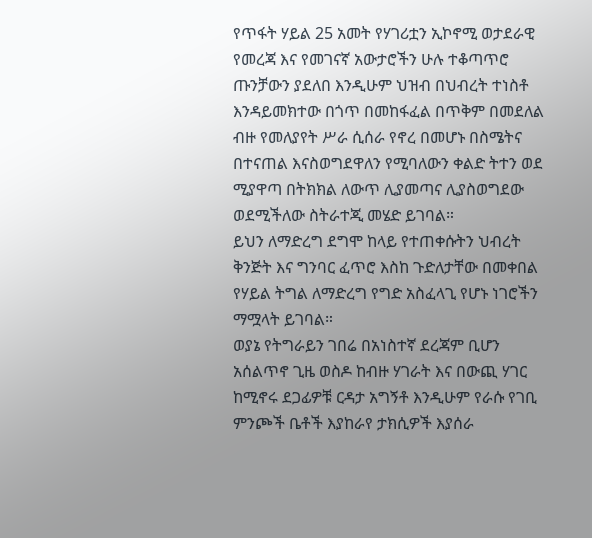የጥፋት ሃይል 25 አመት የሃገሪቷን ኢኮኖሚ ወታደራዊ የመረጃ እና የመገናኛ አውታሮችን ሁሉ ተቆጣጥሮ ጡንቻውን ያደለበ እንዲሁም ህዝብ በህብረት ተነስቶ እንዳይመክተው በጎጥ በመከፋፈል በጥቅም በመደለል ብዙ የመለያየት ሥራ ሲሰራ የኖረ በመሆኑ በስሜትና በተናጠል እናስወግደዋለን የሚባለውን ቀልድ ትተን ወደ ሚያዋጣ በትክክል ለውጥ ሊያመጣና ሊያስወግደው ወደሚችለው ስትራተጂ መሄድ ይገባል።
ይህን ለማድረግ ደግሞ ከላይ የተጠቀሱትን ህብረት ቅንጅት እና ግንባር ፈጥሮ እስከ ጉድለታቸው በመቀበል የሃይል ትግል ለማድረግ የግድ አስፈላጊ የሆኑ ነገሮችን ማሟላት ይገባል።
ወያኔ የትግራይን ገበሬ በአነስተኛ ደረጃም ቢሆን አሰልጥኖ ጊዜ ወስዶ ከብዙ ሃገራት እና በውጪ ሃገር ከሚኖሩ ደጋፊዎቹ ርዳታ አግኝቶ እንዲሁም የራሱ የገቢ ምንጮች ቤቶች እያከራየ ታክሲዎች እያሰራ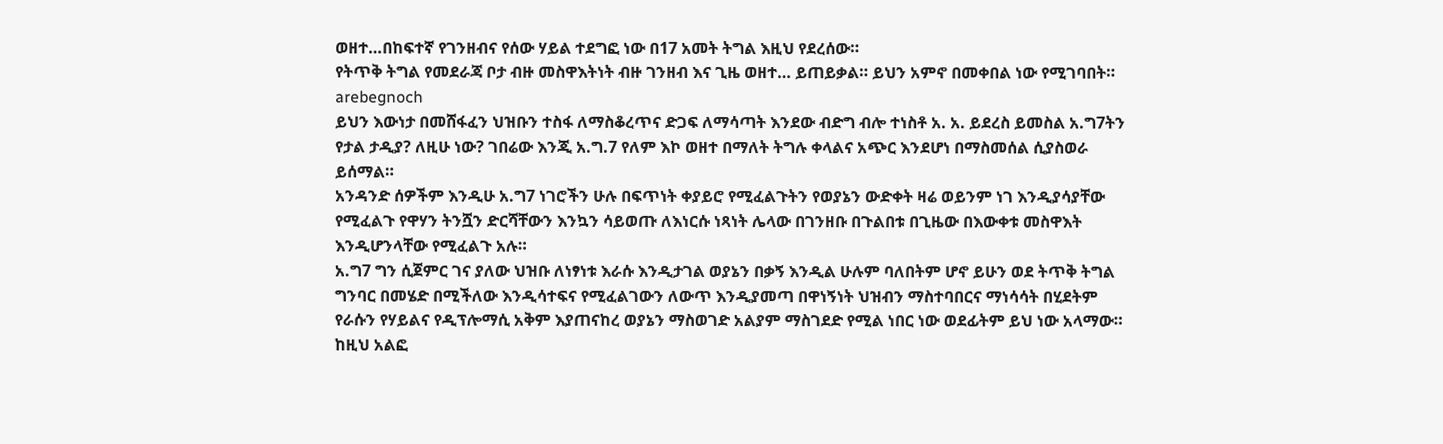ወዘተ…በከፍተኛ የገንዘብና የሰው ሃይል ተደግፎ ነው በ17 አመት ትግል እዚህ የደረሰው።
የትጥቅ ትግል የመደራጃ ቦታ ብዙ መስዋእትነት ብዙ ገንዘብ እና ጊዜ ወዘተ… ይጠይቃል። ይህን አምኖ በመቀበል ነው የሚገባበት።
arebegnoch
ይህን እውነታ በመሸፋፈን ህዝቡን ተስፋ ለማስቆረጥና ድጋፍ ለማሳጣት እንደው ብድግ ብሎ ተነስቶ አ. አ. ይደረስ ይመስል አ.ግ7ትን የታል ታዲያ? ለዚሁ ነው? ገበሬው እንጂ አ.ግ.7 የለም እኮ ወዘተ በማለት ትግሉ ቀላልና አጭር እንደሆነ በማስመሰል ሲያስወራ ይሰማል።
አንዳንድ ሰዎችም እንዲሁ አ.ግ7 ነገሮችን ሁሉ በፍጥነት ቀያይሮ የሚፈልጉትን የወያኔን ውድቀት ዛሬ ወይንም ነገ እንዲያሳያቸው የሚፈልጉ የዋሃን ትንሿን ድርሻቸውን እንኳን ሳይወጡ ለእነርሱ ነጻነት ሌላው በገንዘቡ በጉልበቱ በጊዜው በእውቀቱ መስዋእት እንዲሆንላቸው የሚፈልጉ አሉ።
አ.ግ7 ግን ሲጀምር ገና ያለው ህዝቡ ለነፃነቱ እራሱ እንዲታገል ወያኔን በቃኝ እንዲል ሁሉም ባለበትም ሆኖ ይሁን ወደ ትጥቅ ትግል ግንባር በመሄድ በሚችለው እንዲሳተፍና የሚፈልገውን ለውጥ እንዲያመጣ በዋነኝነት ህዝብን ማስተባበርና ማነሳሳት በሂደትም የራሱን የሃይልና የዲፕሎማሲ አቅም እያጠናከረ ወያኔን ማስወገድ አልያም ማስገደድ የሚል ነበር ነው ወደፊትም ይህ ነው አላማው።
ከዚህ አልፎ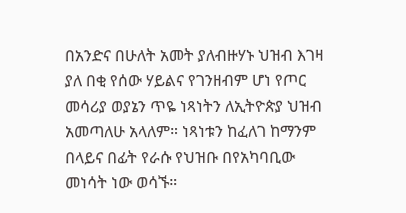በአንድና በሁለት አመት ያለብዙሃኑ ህዝብ እገዛ ያለ በቂ የሰው ሃይልና የገንዘብም ሆነ የጦር መሳሪያ ወያኔን ጥዬ ነጻነትን ለኢትዮጵያ ህዝብ አመጣለሁ አላለም። ነጻነቱን ከፈለገ ከማንም በላይና በፊት የራሱ የህዝቡ በየአካባቢው መነሳት ነው ወሳኙ።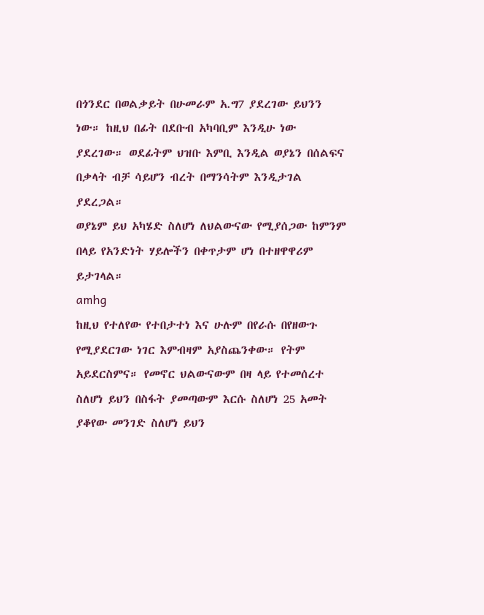በጎንደር በወልቃይት በሁመራም አ.ግ7 ያደረገው ይህንን ነው። ከዚህ በፊት በደቡብ አካባቢም እንዲሁ ነው ያደረገው። ወደፊትም ህዝቡ እምቢ እንዲል ወያኔን በሰልፍና በቃላት ብቻ ሳይሆን ብረት በማንሳትም እንዲታገል ያደረጋል።
ወያኔም ይህ አካሄድ ስለሆነ ለህልውናው የሚያሰጋው ከምንም በላይ የአንድነት ሃይሎችን በቀጥታም ሆነ በተዘዋዋሪም ይታገላል።
amhg
ከዚህ የተለየው የተበታተነ እና ሁሉም በየራሱ በየዘውጉ የሚያደርገው ነገር እምብዛም አያስጨንቀው። የትም አይደርስምና። የመኖር ህልውናውም በዛ ላይ የተመሰረተ ስለሆነ ይህን በስፋት ያመጣውም እርሱ ስለሆነ 25 አመት ያቆየው መንገድ ስለሆነ ይህን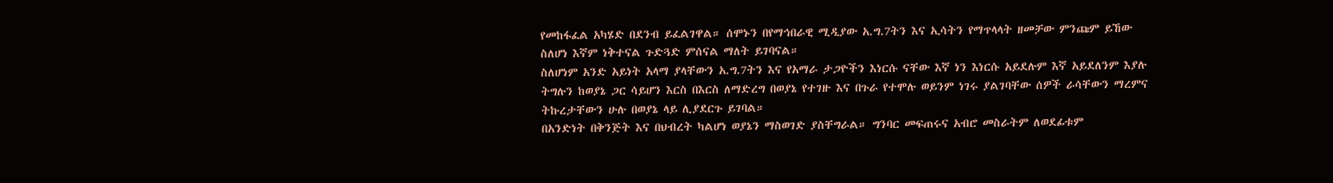የመከፋፈል አካሄድ በደንብ ይፈልገዋል። ሰሞኑን በየማኅበራዊ ሚዲያው አ.ግ.7ትን እና ኢሳትን የማጥላላት ዘመቻው ምንጩም ይኸው ስለሆነ እኛም ነቅተናል ጉድጓድ ምሰናል ማለት ይገባናል።
ስለሆነም አንድ አይነት አላማ ያላቸውን አ.ግ.7ትን እና የአማራ ታጋዮችን እነርሱ ናቸው እኛ ነን እነርሱ አይደሉም እኛ አይደለንም እያሉ ትግሉን ከወያኔ ጋር ሳይሆን እርስ በእርስ ለማድረግ በወያኔ የተገዙ እና በጉራ የተሞሉ ወይንም ነገሩ ያልገባቸው ሰዎች ራሳቸውን ማረምና ትኩረታቸውን ሁሉ በወያኔ ላይ ሊያደርጉ ይገባል።
በአንድነት በቅንጅት እና በህብረት ካልሆነ ወያኔን ማስወገድ ያስቸግራል። ግንባር መፍጠሩና አብሮ መስራትም ለወደፊቱም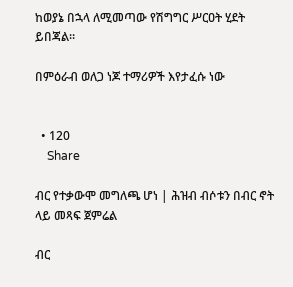ከወያኔ በኋላ ለሚመጣው የሽግግር ሥርዐት ሂደት ይበጃል።

በምዕራብ ወለጋ ነጆ ተማሪዎች እየታፈሱ ነው


  • 120
    Share

ብር የተቃውሞ መግለጫ ሆነ | ሕዝብ ብሶቱን በብር ኖት ላይ መጻፍ ጀምሬል

ብር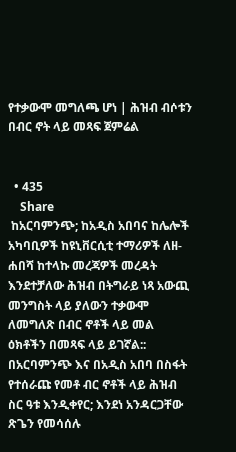የተቃውሞ መግለጫ ሆነ | ሕዝብ ብሶቱን በብር ኖት ላይ መጻፍ ጀምሬል


  • 435
    Share
 ከአርባምንጭ; ከአዲስ አበባና ከሌሎች አካባቢዎች ከዩኒቨርሲቲ ተማሪዎች ለዘ-ሐበሻ ከተላኩ መረጃዎች መረዳት እንደተቻለው ሕዝብ በትግራይ ነጻ አውጪ መንግስት ላይ ያለውን ተቃውሞ ለመግለጽ በብር ኖቶች ላይ መል ዕክቶችን በመጻፍ ላይ ይገኛል::
በአርባምንጭ እና በአዲስ አበባ በስፋት የተሰራጩ የመቶ ብር ኖቶች ላይ ሕዝብ ስር ዓቱ እንዲቀየር; እንደነ አንዳርጋቸው ጽጌን የመሳሰሉ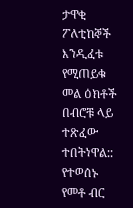ታዋቂ ፖለቲከኞች እንዲፈቱ የሚጠይቁ መል ዕክቶች በብሮቹ ላይ ተጽፈው ተበትነዋል::
የተወሰኑ የመቶ ብር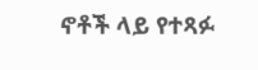ኖቶች ላይ የተጻፉ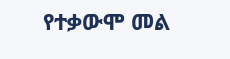የተቃውሞ መል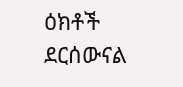ዕክቶች ደርሰውናል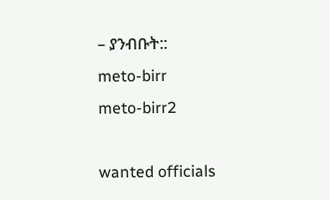– ያንብቡት::
meto-birr
meto-birr2

wanted officials